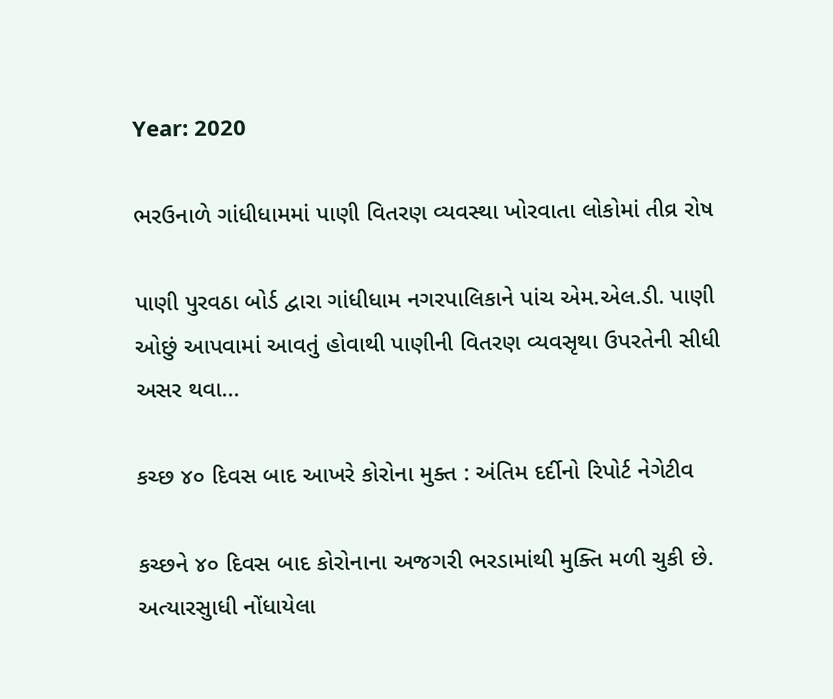Year: 2020

ભરઉનાળે ગાંધીધામમાં પાણી વિતરણ વ્યવસ્થા ખોરવાતા લોકોમાં તીવ્ર રોષ

પાણી પુરવઠા બોર્ડ દ્વારા ગાંધીધામ નગરપાલિકાને પાંચ એમ.એલ.ડી. પાણી ઓછું આપવામાં આવતું હોવાથી પાણીની વિતરણ વ્યવસૃથા ઉપરતેની સીધી અસર થવા...

કચ્છ ૪૦ દિવસ બાદ આખરે કોરોના મુક્ત : અંતિમ દર્દીનો રિપોર્ટ નેગેટીવ

કચ્છને ૪૦ દિવસ બાદ કોરોનાના અજગરી ભરડામાંથી મુક્તિ મળી ચુકી છે. અત્યારસુાધી નોંધાયેલા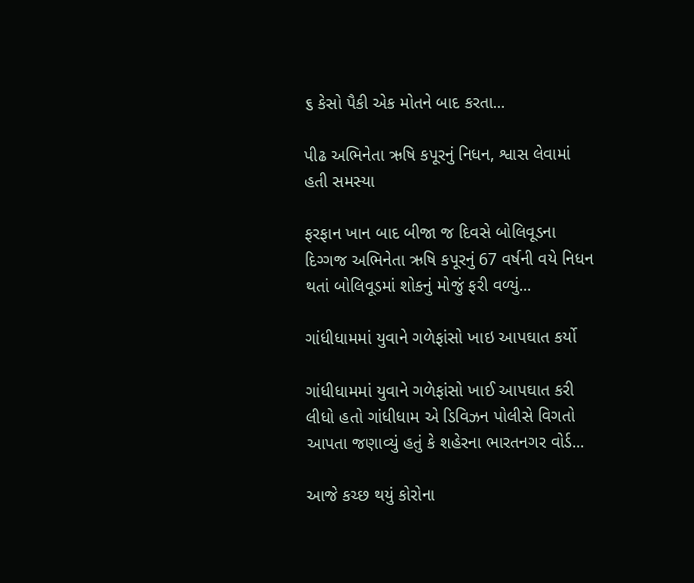૬ કેસો પૈકી એક મોતને બાદ કરતા...

પીઢ અભિનેતા ઋષિ કપૂરનું નિધન, શ્વાસ લેવામાં હતી સમસ્યા

ફરફાન ખાન બાદ બીજા જ દિવસે બોલિવૂડના દિગ્ગજ અભિનેતા ઋષિ કપૂરનું 67 વર્ષની વયે નિધન થતાં બોલિવૂડમાં શોકનું મોજું ફરી વળ્યું...

ગાંધીધામમાં યુવાને ગળેફાંસો ખાઇ આપઘાત કર્યો

ગાંધીધામમાં યુવાને ગળેફાંસો ખાઈ આપઘાત કરી લીધો હતો ગાંધીધામ એ ડિવિઝન પોલીસે વિગતો આપતા જણાવ્યું હતું કે શહેરના ભારતનગર વોર્ડ...

આજે કચ્છ થયું કોરોના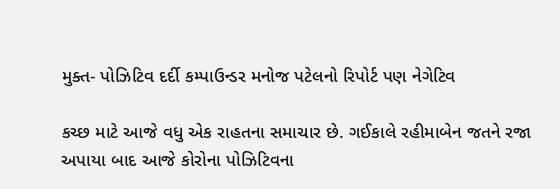મુક્ત- પોઝિટિવ દર્દી કમ્પાઉન્ડર મનોજ પટેલનો રિપોર્ટ પણ નેગેટિવ

કચ્છ માટે આજે વધુ એક રાહતના સમાચાર છે. ગઈકાલે રહીમાબેન જતને રજા અપાયા બાદ આજે કોરોના પોઝિટિવના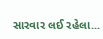સારવાર લઈ રહેલા...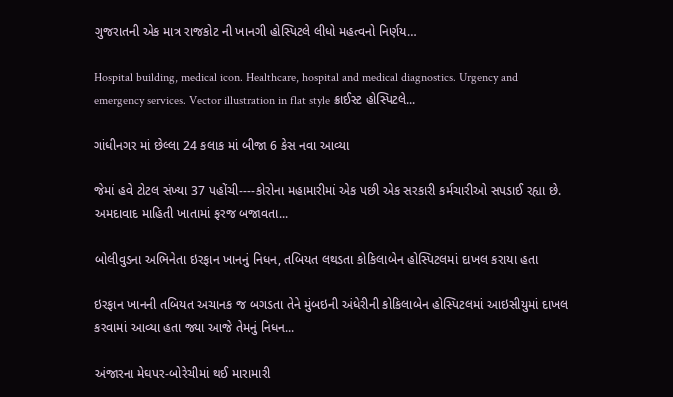ગુજરાતની એક માત્ર રાજકોટ ની ખાનગી હોસ્પિટલે લીધો મહત્વનો નિર્ણય…

Hospital building, medical icon. Healthcare, hospital and medical diagnostics. Urgency and emergency services. Vector illustration in flat style ક્રાઈસ્ટ હોસ્પિટલે...

ગાંધીનગર માં છેલ્લા 24 કલાક માં બીજા 6 કેસ નવા આવ્યા

જેમાં હવે ટોટલ સંખ્યા 37 પહોંચી----કોરોના મહામારીમાં એક પછી એક સરકારી કર્મચારીઓ સપડાઈ રહ્યા છે. અમદાવાદ માહિતી ખાતામાં ફરજ બજાવતા...

બોલીવુડના અભિનેતા ઇરફાન ખાનનું નિધન, તબિયત લથડતા કોકિલાબેન હોસ્પિટલમાં દાખલ કરાયા હતા

ઇરફાન ખાનની તબિયત અચાનક જ બગડતા તેને મુંબઇની અંધેરીની કોકિલાબેન હોસ્પિટલમાં આઇસીયુમાં દાખલ કરવામાં આવ્યા હતા જ્યા આજે તેમનું નિધન...

અંજારના મેઘપર-બોરેચીમાં થઈ મારામારી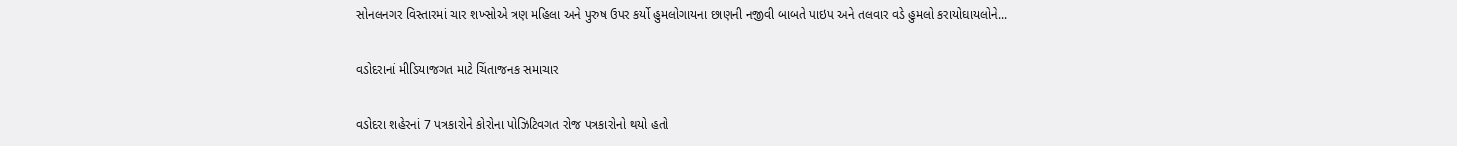સોનલનગર વિસ્તારમાં ચાર શખ્સોએ ત્રણ મહિલા અને પુરુષ ઉપર કર્યો હુમલોગાયના છાણની નજીવી બાબતે પાઇપ અને તલવાર વડે હુમલો કરાયોઘાયલોને...

વડોદરાનાં મીડિયાજગત માટે ચિંતાજનક સમાચાર

વડોદરા શહેરનાં 7 પત્રકારોને કોરોના પોઝિટિવગત રોજ પત્રકારોનો થયો હતો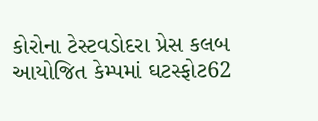કોરોના ટેસ્ટવડોદરા પ્રેસ કલબ આયોજિત કેમ્પમાં ઘટસ્ફોટ62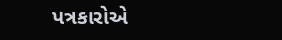પત્રકારોએ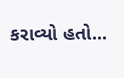કરાવ્યો હતો...